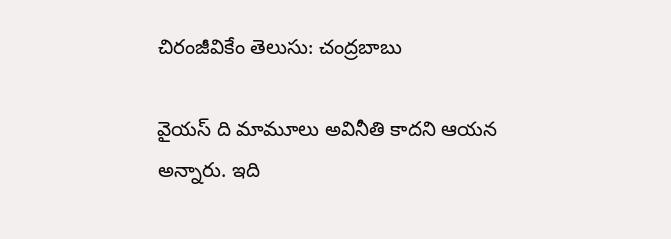చిరంజీవికేం తెలుసు: చంద్రబాబు

వైయస్ ది మామూలు అవినీతి కాదని ఆయన అన్నారు. ఇది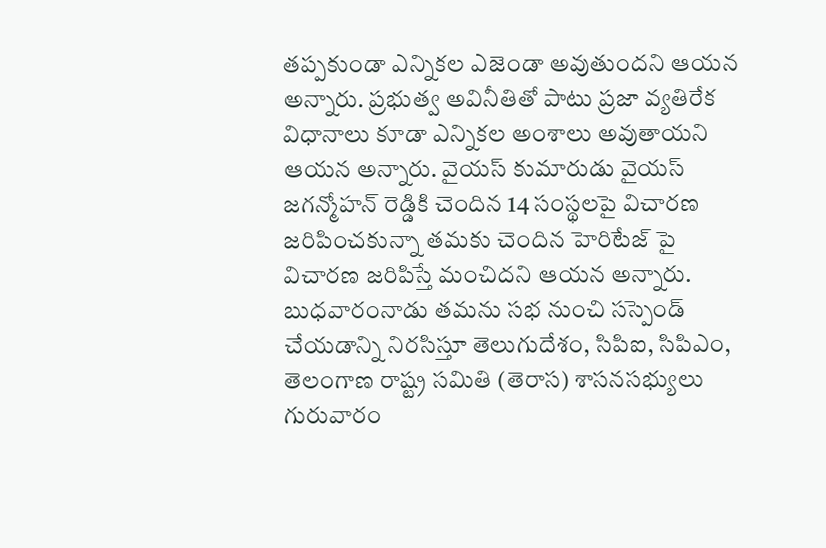తప్పకుండా ఎన్నికల ఎజెండా అవుతుందని ఆయన అన్నారు. ప్రభుత్వ అవినీతితో పాటు ప్రజా వ్యతిరేక విధానాలు కూడా ఎన్నికల అంశాలు అవుతాయని ఆయన అన్నారు. వైయస్ కుమారుడు వైయస్ జగన్మోహన్ రెడ్డికి చెందిన 14 సంస్థలపై విచారణ జరిపించకున్నా తమకు చెందిన హెరిటేజ్ పై విచారణ జరిపిస్తే మంచిదని ఆయన అన్నారు. బుధవారంనాడు తమను సభ నుంచి సస్పెండ్ చేయడాన్ని నిరసిస్తూ తెలుగుదేశం, సిపిఐ, సిపిఎం, తెలంగాణ రాష్ట్ర సమితి (తెరాస) శాసనసభ్యులు గురువారం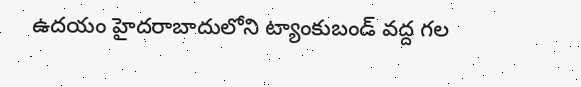ఉదయం హైదరాబాదులోని ట్యాంకుబండ్ వద్ద గల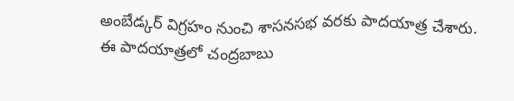అంబేడ్కర్ విగ్రహం నుంచి శాసనసభ వరకు పాదయాత్ర చేశారు. ఈ పాదయాత్రలో చంద్రబాబు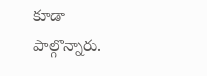కూడా పాల్గొన్నారు.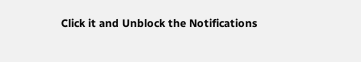Click it and Unblock the Notifications